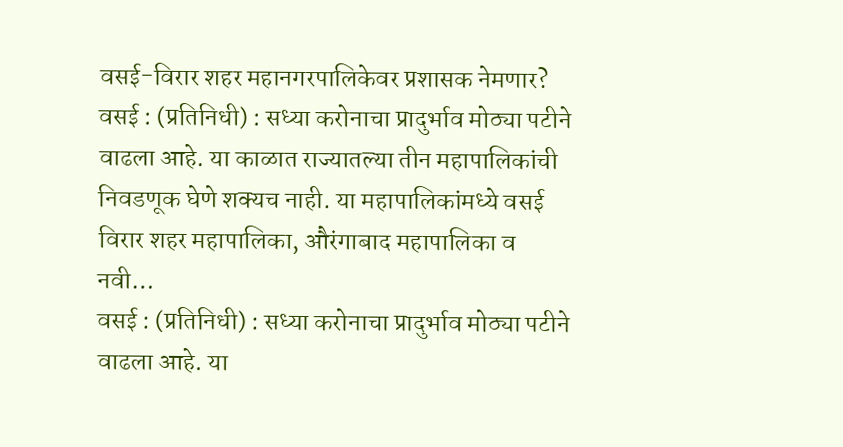वसई-विरार शहर महानगरपालिकेवर प्रशासक नेमणार?
वसई : (प्रतिनिधी) : सध्या करोनाचा प्रादुर्भाव मोठ्या पटीने वाढला आहे. या काळात राज्यातल्या तीन महापालिकांची निवडणूक घेणे शक्यच नाही. या महापालिकांमध्ये वसई विरार शहर महापालिका, औरंगाबाद महापालिका व नवी…
वसई : (प्रतिनिधी) : सध्या करोनाचा प्रादुर्भाव मोठ्या पटीने वाढला आहे. या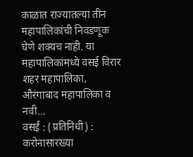काळात राज्यातल्या तीन महापालिकांची निवडणूक घेणे शक्यच नाही. या महापालिकांमध्ये वसई विरार शहर महापालिका, औरंगाबाद महापालिका व नवी…
वसई : (प्रतिनिधी) : करोनासारख्या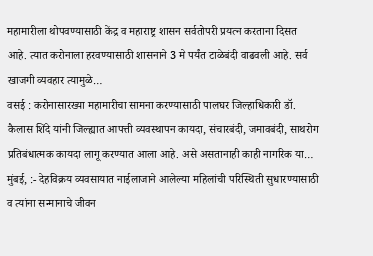महामारीला थोपवण्यासाठी केंद्र व महाराष्ट्र शासन सर्वतोपरी प्रयत्न करताना दिसत आहे. त्यात करोनाला हरवण्यासाठी शासनाने 3 मे पर्यंत टाळेबंदी वाढवली आहे. सर्व खाजगी व्यवहार त्यामुळे…
वसई : करोनासारख्या महामारीचा सामना करण्यासाठी पालघर जिल्हाधिकारी डॉ. कैलास शिंदे यांनी जिल्ह्यात आपत्ती व्यवस्थापन कायदा, संचारबंदी, जमावबंदी, साथरोग प्रतिबंधात्मक कायदा लागू करण्यात आला आहे. असे असतानाही काही नागरिक या…
मुंबई, :- देहविक्रय व्यवसायात नाईलाजाने आलेल्या महिलांची परिस्थिती सुधारण्यासाठी व त्यांना सन्मानाचे जीवन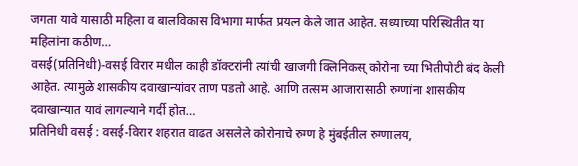जगता यावे यासाठी महिला व बालविकास विभागा मार्फत प्रयत्न केले जात आहेत. सध्याच्या परिस्थितीत या महिलांना कठीण…
वसई(प्रतिनिधी)-वसई विरार मधील काही डॉक्टरांनी त्यांची खाजगी क्लिनिकस् कोरोना च्या भितीपोटी बंद केली आहेत. त्यामुळे शासकीय दवाखान्यांवर ताण पडतो आहे. आणि तत्सम आजारासाठी रुग्णांना शासकीय दवाखान्यात यावं लागल्याने गर्दी होत…
प्रतिनिधी वसई : वसई-विरार शहरात वाढत असलेले कोरोनाचे रुग्ण हे मुंबईतील रुग्णालय,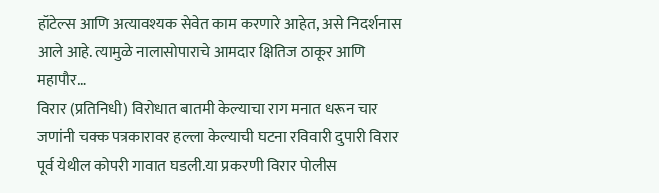हॉटेल्स आणि अत्यावश्यक सेवेत काम करणारे आहेत, असे निदर्शनास आले आहे. त्यामुळे नालासोपाराचे आमदार क्षितिज ठाकूर आणि महापौर…
विरार (प्रतिनिधी) विरोधात बातमी केल्याचा राग मनात धरून चार जणांनी चक्क पत्रकारावर हल्ला केल्याची घटना रविवारी दुपारी विरार पूर्व येथील कोपरी गावात घडली.या प्रकरणी विरार पोलीस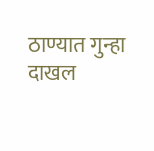ठाण्यात गुन्हा दाखल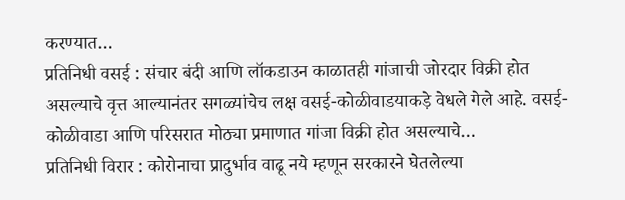करण्यात…
प्रतिनिधी वसई : संचार बंदी आणि लॉकडाउन काळातही गांजाची जोरदार विक्री होत असल्याचे वृत्त आल्यानंतर सगळ्यांचेच लक्ष वसई-कोळीवाडयाकड़े वेधले गेले आहे. वसई-कोळीवाडा आणि परिसरात मोठ्या प्रमाणात गांजा विक्री होत असल्याचे…
प्रतिनिधी विरार : कोरोनाचा प्रादुर्भाव वाढू नये म्हणून सरकारने घेतलेल्या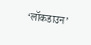‘लॉकडाउन’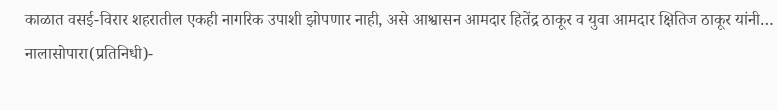काळात वसई-विरार शहरातील एकही नागरिक उपाशी झोपणार नाही, असे आश्वासन आमदार हितेंद्र ठाकूर व युवा आमदार क्षितिज ठाकूर यांनी…
नालासोपारा(प्रतिनिधी)-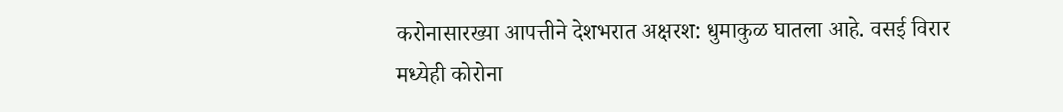करोनासारख्या आपत्तीने देशभरात अक्षरश: धुमाकुळ घातला आहे. वसई विरार मध्येही कोरोना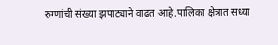रुग्णांची संख्या झपाट्याने वाढत आहे.पालिका क्षेत्रात सध्या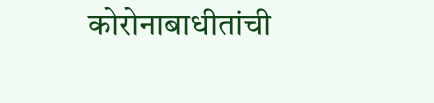कोरोनाबाधीतांची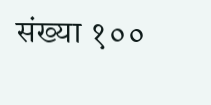संख्या १००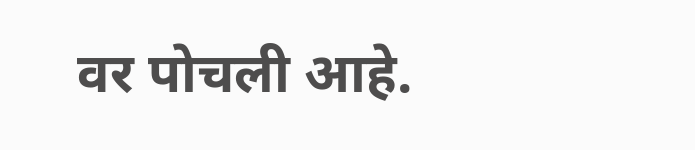वर पोचली आहे.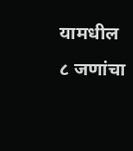यामधील ८ जणांचा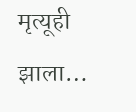मृत्यूही झाला…